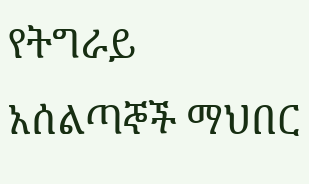የትግራይ አሰልጣኞች ማህበር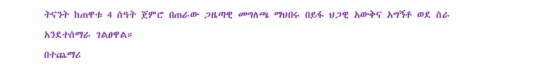ትናንት ከጠዋቱ 4 ሰዓት ጀምሮ በጠራው ጋዜጣዊ መግለጫ ማህበሩ በይፋ ህጋዊ አውቅና አግኝቶ ወደ ስራ አንደተሰማራ ገልፀዋል።
በተጨማሪ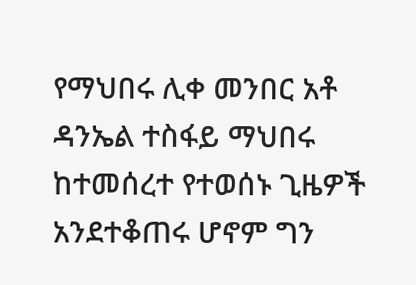የማህበሩ ሊቀ መንበር አቶ ዳንኤል ተስፋይ ማህበሩ ከተመሰረተ የተወሰኑ ጊዜዎች አንደተቆጠሩ ሆኖም ግን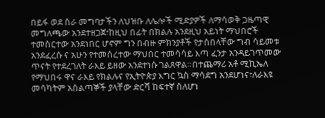በይፋ ወደ ስራ መግባታችን ለህዝቡ ለሌሎች ሚድያዎች ለማሳወቅ ጋዜጣዊ መግለጫው አንደተዘጋጀ፣ከዚህ በፊት በክልሉ አንደዚህ አይነት ማህበሮች ተመስርተው አንደነበር ሆኖም ግን በብዙ ምክንያቶች የታሰበላቸው ግብ ሳይመቱ አንደፈረሱ ና አሁን የተመሰረተው ማህበር ተመሳሳይ እጣ ፈንታ አንዳይገጥመው ጥናት የተደረገለት ራእይ ይዘው አንደተነሱ ገልጸዋል።በተጨማሪ አቶ ሚኪኤለ የማህበሩ ዋና ራእይ የክልሉና የኢትዮጵያ እግር ኳስ ማሳደግ አንደሆነና፣ለራእዩ መሳካትም አሰልጣኞች ያላቸው ድርሻ ከፍተኛ ስለሆነ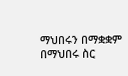ማህበሩን በማቋቋም በማህበሩ ስር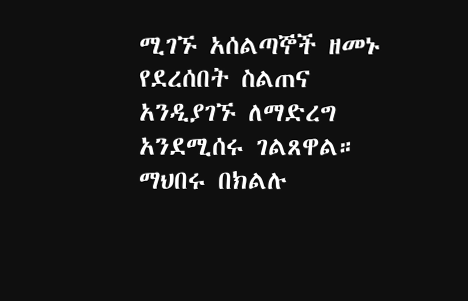ሚገኙ አሰልጣኞች ዘመኑ የደረሰበት ስልጠና አንዲያገኙ ለማድረግ አንደሚሰሩ ገልጸዋል።
ማህበሩ በክልሉ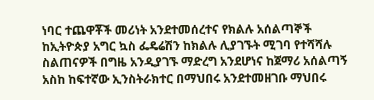ነባር ተጨዋቾች መሪነት አንደተመሰረተና የክልሉ አሰልጣኞች ከኢትዮጵያ አግር ኳስ ፌዴሬሽን ከክልሉ ሊያገኙት ሚገባ የተሻሻሉ ስልጠናዎች በግዜ አንዲያገኙ ማድረግ አንደሆነና ከጀማሪ አሰልጣኝ አስከ ከፍተኛው ኢንስትራክተር በማህበሩ አንደተመዘገቡ ማህበሩ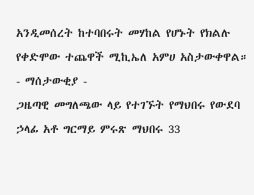አንዲመሰረት ከተባበሩት መሃከል የሆኑት የክልሉ የቀድሞው ተጨዋች ሚኪኤለ አምሀ አስታውቀዋል።
- ማሰታውቂያ -
ጋዜጣዊ መግለጫው ላይ የተገኙት የማህበሩ የውደባ ኃላፊ አቶ ግርማይ ምሩጽ ማህበሩ 33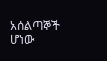አሰልጣኞች ሆነው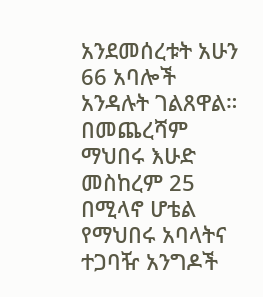አንደመሰረቱት አሁን 66 አባሎች አንዳሉት ገልጸዋል።
በመጨረሻም ማህበሩ እሁድ መስከረም 25 በሚላኖ ሆቴል የማህበሩ አባላትና ተጋባዥ አንግዶች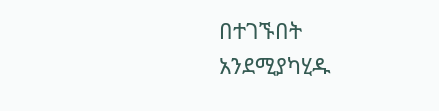በተገኙበት አንደሚያካሂዱ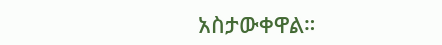አስታውቀዋል።